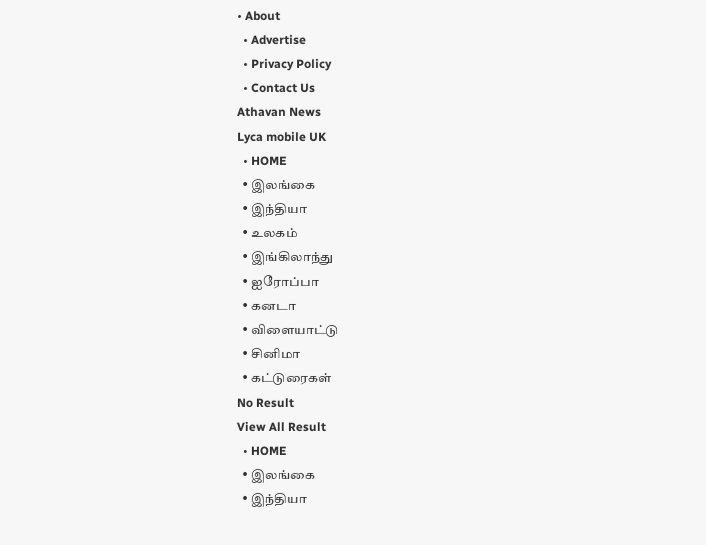• About
  • Advertise
  • Privacy Policy
  • Contact Us
Athavan News
Lyca mobile UK
  • HOME
  • இலங்கை
  • இந்தியா
  • உலகம்
  • இங்கிலாந்து
  • ஐரோப்பா
  • கனடா
  • விளையாட்டு
  • சினிமா
  • கட்டுரைகள்
No Result
View All Result
  • HOME
  • இலங்கை
  • இந்தியா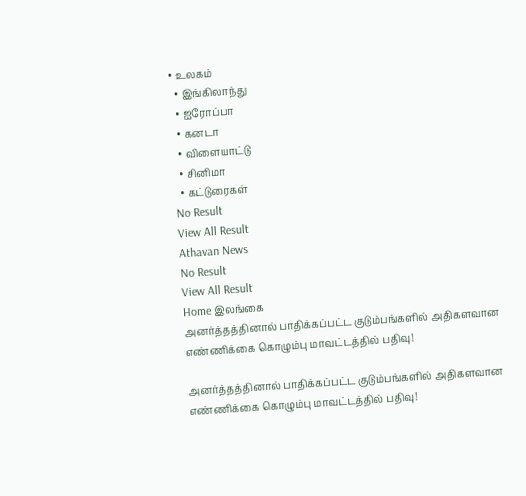• உலகம்
  • இங்கிலாந்து
  • ஐரோப்பா
  • கனடா
  • விளையாட்டு
  • சினிமா
  • கட்டுரைகள்
No Result
View All Result
Athavan News
No Result
View All Result
Home இலங்கை
அனர்த்தத்தினால் பாதிக்கப்பட்ட குடும்பங்களில் அதிகளவான எண்ணிக்கை கொழும்பு மாவட்டத்தில் பதிவு!

அனர்த்தத்தினால் பாதிக்கப்பட்ட குடும்பங்களில் அதிகளவான எண்ணிக்கை கொழும்பு மாவட்டத்தில் பதிவு!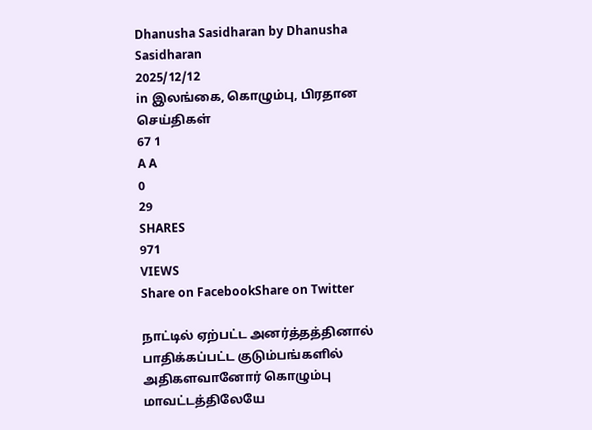Dhanusha Sasidharan by Dhanusha Sasidharan
2025/12/12
in இலங்கை, கொழும்பு, பிரதான செய்திகள்
67 1
A A
0
29
SHARES
971
VIEWS
Share on FacebookShare on Twitter

நாட்டில் ஏற்பட்ட அனர்த்தத்தினால் பாதிக்கப்பட்ட குடும்பங்களில் அதிகளவானோர் கொழும்பு மாவட்டத்திலேயே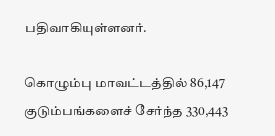பதிவாகியுள்ளனர்.

கொழும்பு மாவட்டத்தில் 86,147 குடும்பங்களைச் சேர்ந்த 330,443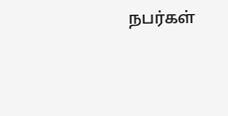நபர்கள்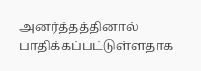அனர்த்தத்தினால் பாதிக்கப்பட்டுள்ளதாக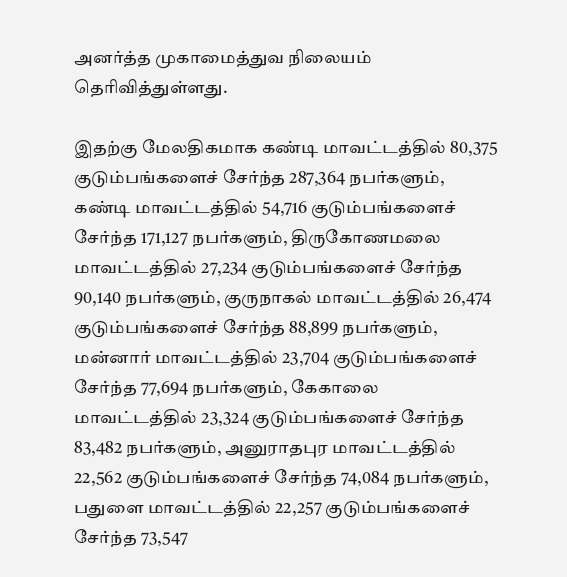அனர்த்த முகாமைத்துவ நிலையம் தெரிவித்துள்ளது.

இதற்கு மேலதிகமாக கண்டி மாவட்டத்தில் 80,375 குடும்பங்களைச் சேர்ந்த 287,364 நபர்களும், கண்டி மாவட்டத்தில் 54,716 குடும்பங்களைச் சேர்ந்த 171,127 நபர்களும், திருகோணமலை மாவட்டத்தில் 27,234 குடும்பங்களைச் சேர்ந்த 90,140 நபர்களும், குருநாகல் மாவட்டத்தில் 26,474 குடும்பங்களைச் சேர்ந்த 88,899 நபர்களும், மன்னார் மாவட்டத்தில் 23,704 குடும்பங்களைச் சேர்ந்த 77,694 நபர்களும், கேகாலை மாவட்டத்தில் 23,324 குடும்பங்களைச் சேர்ந்த 83,482 நபர்களும், அனுராதபுர மாவட்டத்தில் 22,562 குடும்பங்களைச் சேர்ந்த 74,084 நபர்களும், பதுளை மாவட்டத்தில் 22,257 குடும்பங்களைச் சேர்ந்த 73,547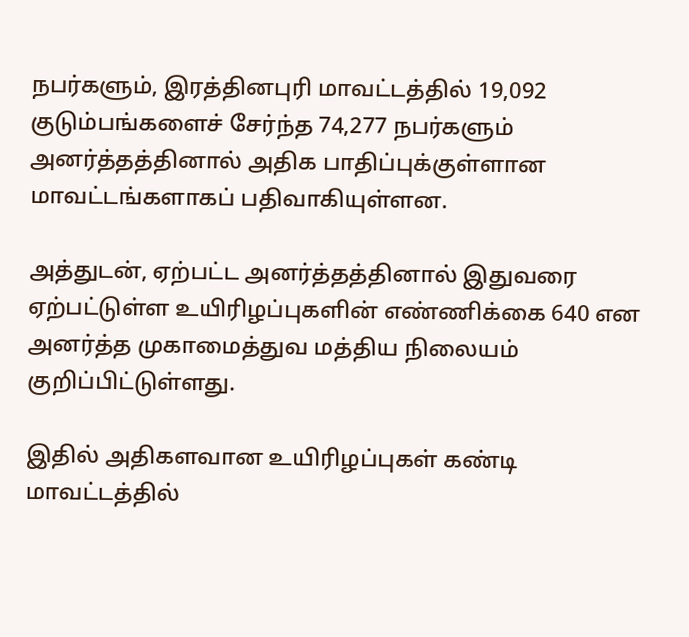நபர்களும், இரத்தினபுரி மாவட்டத்தில் 19,092 குடும்பங்களைச் சேர்ந்த 74,277 நபர்களும் அனர்த்தத்தினால் அதிக பாதிப்புக்குள்ளான மாவட்டங்களாகப் பதிவாகியுள்ளன.

அத்துடன், ஏற்பட்ட அனர்த்தத்தினால் இதுவரை ஏற்பட்டுள்ள உயிரிழப்புகளின் எண்ணிக்கை 640 என அனர்த்த முகாமைத்துவ மத்திய நிலையம் குறிப்பிட்டுள்ளது.

இதில் அதிகளவான உயிரிழப்புகள் கண்டி மாவட்டத்தில்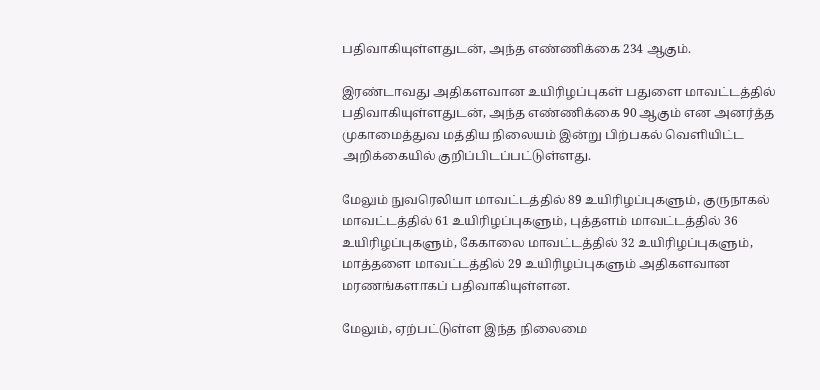பதிவாகியுள்ளதுடன், அந்த எண்ணிக்கை 234 ஆகும்.

இரண்டாவது அதிகளவான உயிரிழப்புகள் பதுளை மாவட்டத்தில் பதிவாகியுள்ளதுடன், அந்த எண்ணிக்கை 90 ஆகும் என அனர்த்த முகாமைத்துவ மத்திய நிலையம் இன்று பிற்பகல் வெளியிட்ட அறிக்கையில் குறிப்பிடப்பட்டுள்ளது.

மேலும் நுவரெலியா மாவட்டத்தில் 89 உயிரிழப்புகளும், குருநாகல் மாவட்டத்தில் 61 உயிரிழப்புகளும், புத்தளம் மாவட்டத்தில் 36 உயிரிழப்புகளும், கேகாலை மாவட்டத்தில் 32 உயிரிழப்புகளும், மாத்தளை மாவட்டத்தில் 29 உயிரிழப்புகளும் அதிகளவான மரணங்களாகப் பதிவாகியுள்ளன.

மேலும், ஏற்பட்டுள்ள இந்த நிலைமை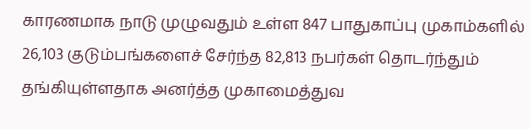காரணமாக நாடு முழுவதும் உள்ள 847 பாதுகாப்பு முகாம்களில் 26,103 குடும்பங்களைச் சேர்ந்த 82,813 நபர்கள் தொடர்ந்தும் தங்கியுள்ளதாக அனர்த்த முகாமைத்துவ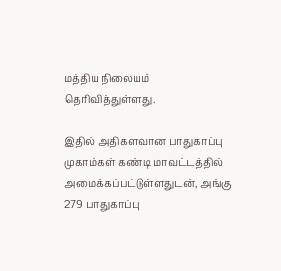மத்திய நிலையம் தெரிவித்துள்ளது.

இதில் அதிகளவான பாதுகாப்பு முகாம்கள் கண்டி மாவட்டத்தில் அமைக்கப்பட்டுள்ளதுடன், அங்கு 279 பாதுகாப்பு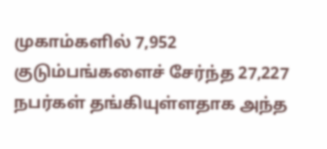முகாம்களில் 7,952 குடும்பங்களைச் சேர்ந்த 27,227 நபர்கள் தங்கியுள்ளதாக அந்த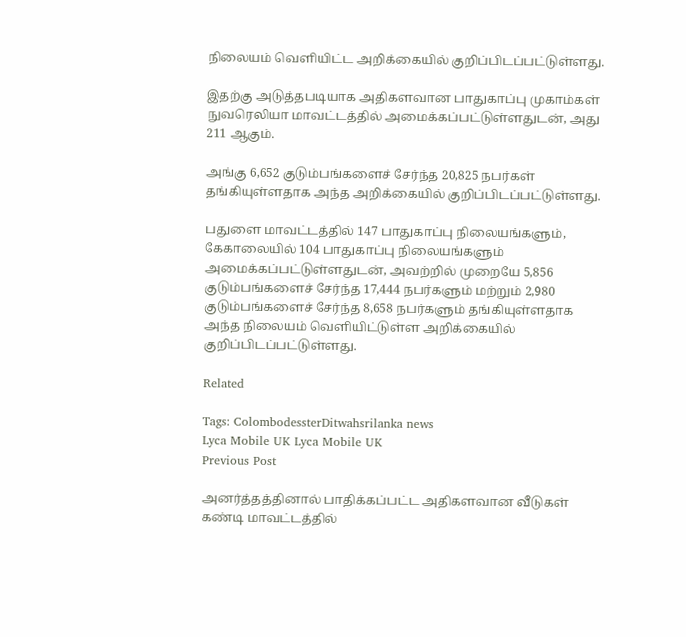நிலையம் வெளியிட்ட அறிக்கையில் குறிப்பிடப்பட்டுள்ளது.

இதற்கு அடுத்தபடியாக அதிகளவான பாதுகாப்பு முகாம்கள் நுவரெலியா மாவட்டத்தில் அமைக்கப்பட்டுள்ளதுடன், அது 211 ஆகும்.

அங்கு 6,652 குடும்பங்களைச் சேர்ந்த 20,825 நபர்கள் தங்கியுள்ளதாக அந்த அறிக்கையில் குறிப்பிடப்பட்டுள்ளது.

பதுளை மாவட்டத்தில் 147 பாதுகாப்பு நிலையங்களும், கேகாலையில் 104 பாதுகாப்பு நிலையங்களும் அமைக்கப்பட்டுள்ளதுடன், அவற்றில் முறையே 5,856 குடும்பங்களைச் சேர்ந்த 17,444 நபர்களும் மற்றும் 2,980 குடும்பங்களைச் சேர்ந்த 8,658 நபர்களும் தங்கியுள்ளதாக அந்த நிலையம் வெளியிட்டுள்ள அறிக்கையில் குறிப்பிடப்பட்டுள்ளது.

Related

Tags: ColombodessterDitwahsrilanka news
Lyca Mobile UK Lyca Mobile UK
Previous Post

அனர்த்தத்தினால் பாதிக்கப்பட்ட அதிகளவான வீடுகள் கண்டி மாவட்டத்தில்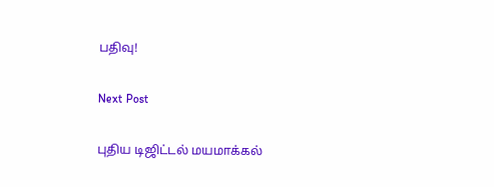பதிவு!

Next Post

புதிய டிஜிட்டல் மயமாக்கல்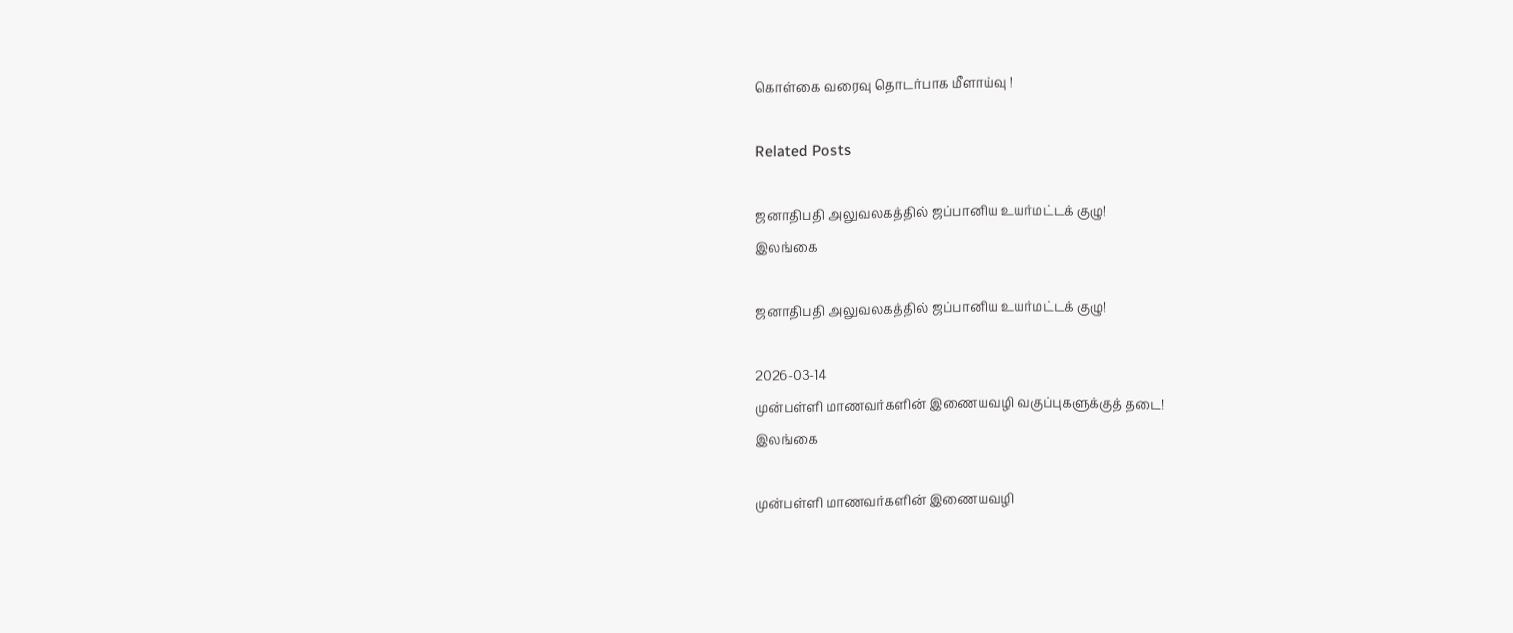கொள்கை வரைவு தொடர்பாக மீளாய்வு !

Related Posts

ஜனாதிபதி அலுவலகத்தில் ஜப்பானிய உயர்மட்டக் குழு!
இலங்கை

ஜனாதிபதி அலுவலகத்தில் ஜப்பானிய உயர்மட்டக் குழு!

2026-03-14
முன்பள்ளி மாணவர்களின் இணையவழி வகுப்புகளுக்குத் தடை!
இலங்கை

முன்பள்ளி மாணவர்களின் இணையவழி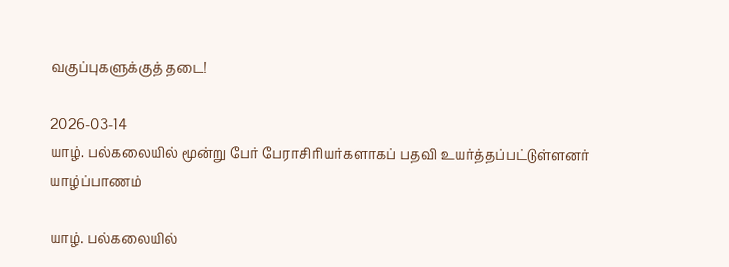வகுப்புகளுக்குத் தடை!

2026-03-14
யாழ். பல்கலையில் மூன்று பேர் பேராசிரியர்களாகப் பதவி உயர்த்தப்பட்டுள்ளனர்
யாழ்ப்பாணம்

யாழ். பல்கலையில்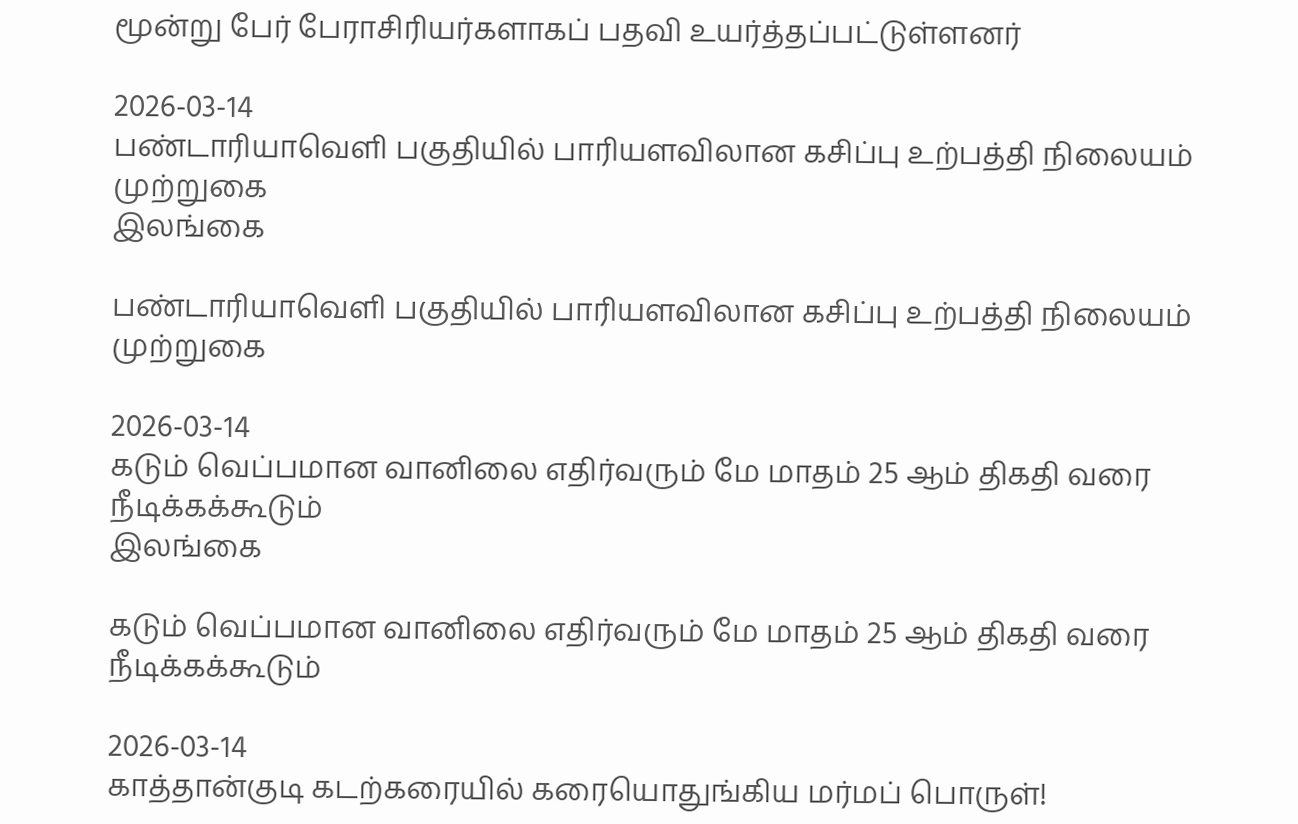மூன்று பேர் பேராசிரியர்களாகப் பதவி உயர்த்தப்பட்டுள்ளனர்

2026-03-14
பண்டாரியாவெளி பகுதியில் பாரியளவிலான கசிப்பு உற்பத்தி நிலையம் முற்றுகை
இலங்கை

பண்டாரியாவெளி பகுதியில் பாரியளவிலான கசிப்பு உற்பத்தி நிலையம் முற்றுகை

2026-03-14
கடும் வெப்பமான வானிலை எதிர்வரும் மே மாதம் 25 ஆம் திகதி வரை நீடிக்கக்கூடும்
இலங்கை

கடும் வெப்பமான வானிலை எதிர்வரும் மே மாதம் 25 ஆம் திகதி வரை நீடிக்கக்கூடும்

2026-03-14
காத்தான்குடி கடற்கரையில் கரையொதுங்கிய மர்மப் பொருள்!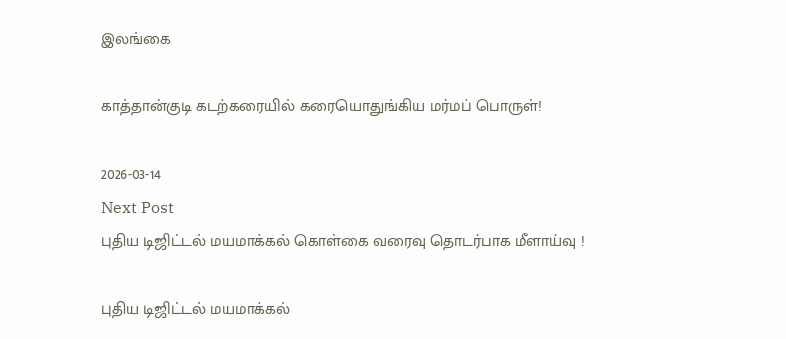இலங்கை

காத்தான்குடி கடற்கரையில் கரையொதுங்கிய மர்மப் பொருள்!

2026-03-14
Next Post
புதிய டிஜிட்டல் மயமாக்கல் கொள்கை வரைவு தொடர்பாக மீளாய்வு !

புதிய டிஜிட்டல் மயமாக்கல்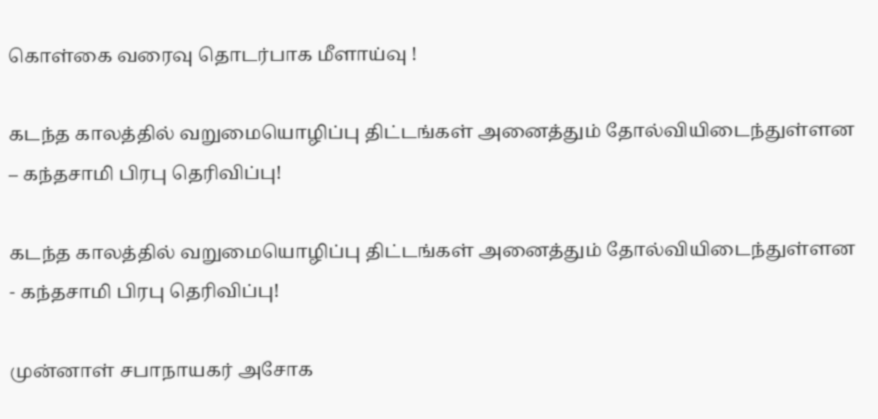கொள்கை வரைவு தொடர்பாக மீளாய்வு !

கடந்த காலத்தில் வறுமையொழிப்பு திட்டங்கள் அனைத்தும் தோல்வியிடைந்துள்ளன – கந்தசாமி பிரபு தெரிவிப்பு!

கடந்த காலத்தில் வறுமையொழிப்பு திட்டங்கள் அனைத்தும் தோல்வியிடைந்துள்ளன - கந்தசாமி பிரபு தெரிவிப்பு!

முன்னாள் சபாநாயகர் அசோக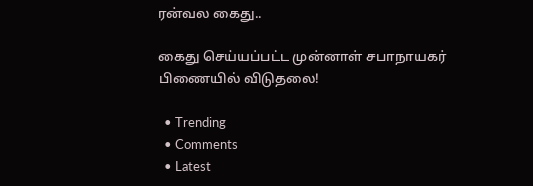ரன்வல கைது..

கைது செய்யப்பட்ட முன்னாள் சபாநாயகர் பிணையில் விடுதலை!

  • Trending
  • Comments
  • Latest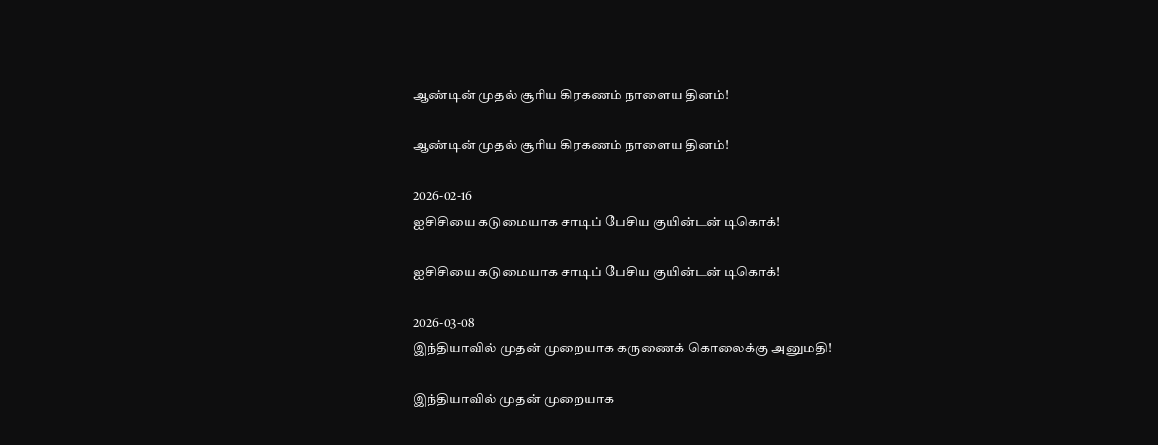ஆண்டின் முதல் சூரிய கிரகணம் நாளைய தினம்!

ஆண்டின் முதல் சூரிய கிரகணம் நாளைய தினம்!

2026-02-16
ஐசிசியை கடுமையாக சாடிப் பேசிய குயின்டன் டிகொக்!

ஐசிசியை கடுமையாக சாடிப் பேசிய குயின்டன் டிகொக்!

2026-03-08
இந்தியாவில் முதன் முறையாக கருணைக் கொலைக்கு அனுமதி!

இந்தியாவில் முதன் முறையாக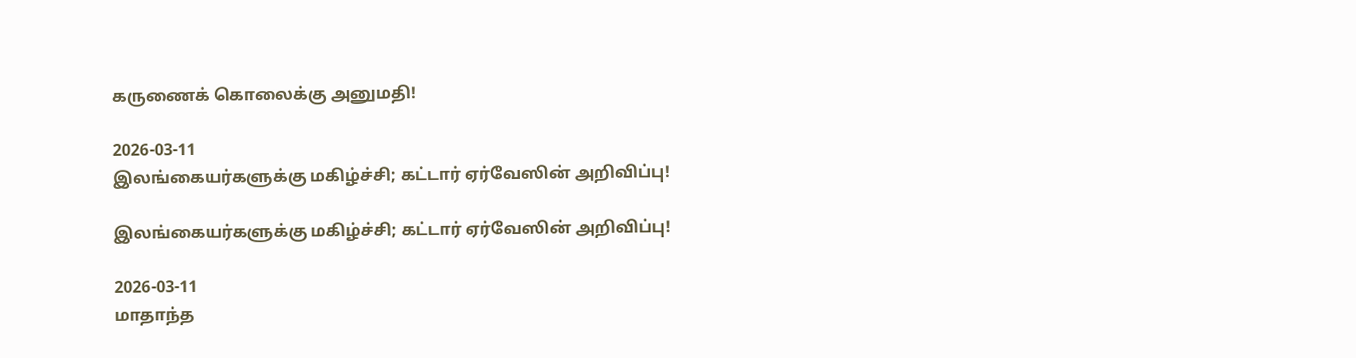கருணைக் கொலைக்கு அனுமதி!

2026-03-11
இலங்கையர்களுக்கு மகிழ்ச்சி; கட்டார் ஏர்வேஸின் அறிவிப்பு!

இலங்கையர்களுக்கு மகிழ்ச்சி; கட்டார் ஏர்வேஸின் அறிவிப்பு!

2026-03-11
மாதாந்த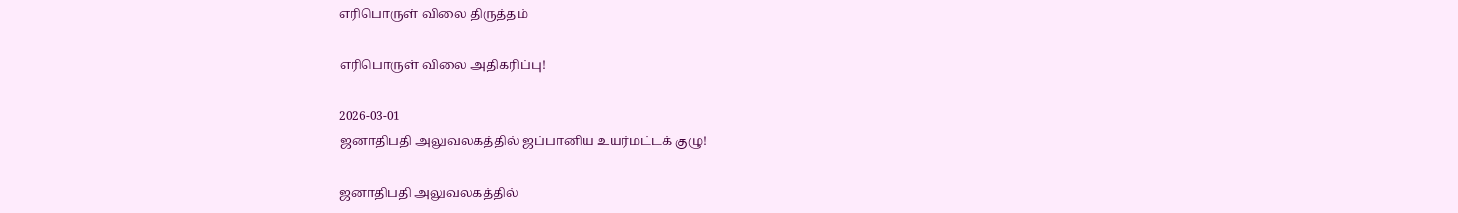எரிபொருள் விலை திருத்தம்

எரிபொருள் விலை அதிகரிப்பு!

2026-03-01
ஜனாதிபதி அலுவலகத்தில் ஜப்பானிய உயர்மட்டக் குழு!

ஜனாதிபதி அலுவலகத்தில்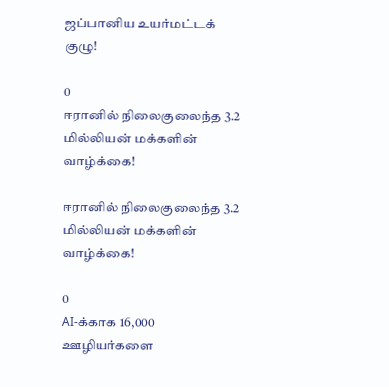ஜப்பானிய உயர்மட்டக் குழு!

0
ஈரானில் நிலைகுலைந்த 3.2 மில்லியன் மக்களின் வாழ்க்கை!

ஈரானில் நிலைகுலைந்த 3.2 மில்லியன் மக்களின் வாழ்க்கை!

0
AI-க்காக 16,000 ஊழியர்களை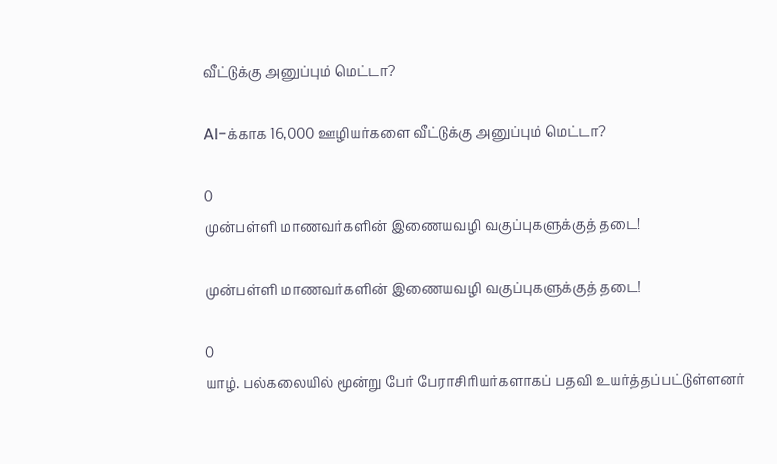வீட்டுக்கு அனுப்பும் மெட்டா?

AI-க்காக 16,000 ஊழியர்களை வீட்டுக்கு அனுப்பும் மெட்டா?

0
முன்பள்ளி மாணவர்களின் இணையவழி வகுப்புகளுக்குத் தடை!

முன்பள்ளி மாணவர்களின் இணையவழி வகுப்புகளுக்குத் தடை!

0
யாழ். பல்கலையில் மூன்று பேர் பேராசிரியர்களாகப் பதவி உயர்த்தப்பட்டுள்ளனர்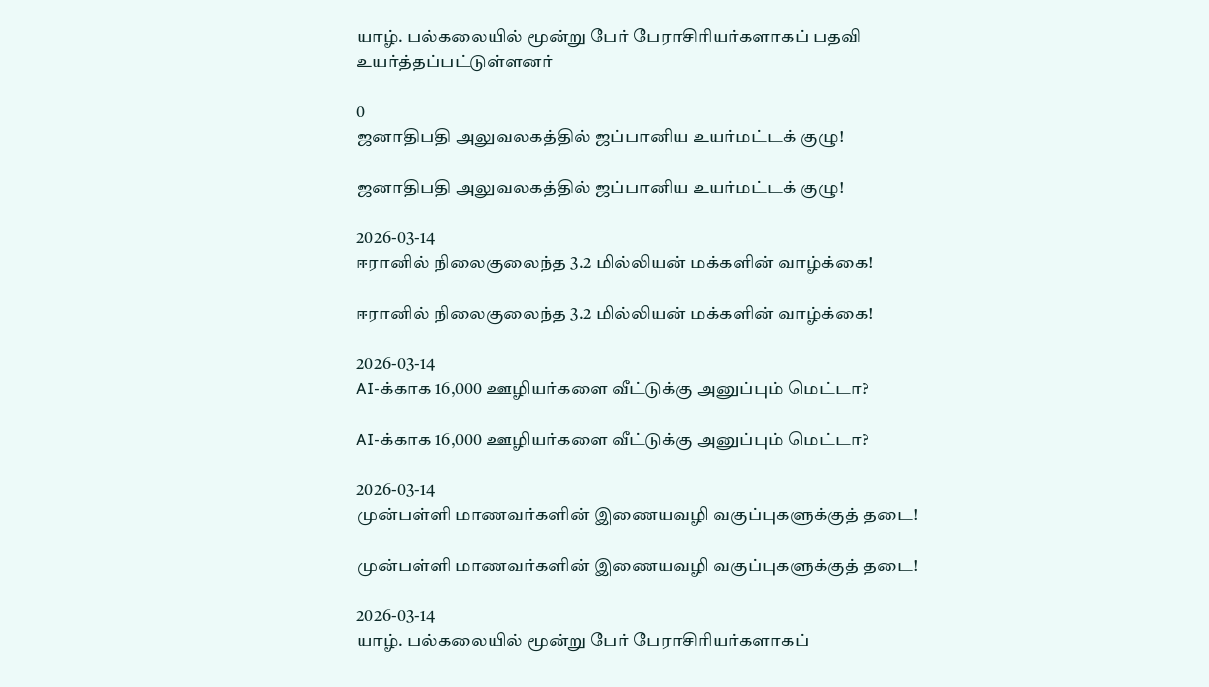யாழ். பல்கலையில் மூன்று பேர் பேராசிரியர்களாகப் பதவி உயர்த்தப்பட்டுள்ளனர்

0
ஜனாதிபதி அலுவலகத்தில் ஜப்பானிய உயர்மட்டக் குழு!

ஜனாதிபதி அலுவலகத்தில் ஜப்பானிய உயர்மட்டக் குழு!

2026-03-14
ஈரானில் நிலைகுலைந்த 3.2 மில்லியன் மக்களின் வாழ்க்கை!

ஈரானில் நிலைகுலைந்த 3.2 மில்லியன் மக்களின் வாழ்க்கை!

2026-03-14
AI-க்காக 16,000 ஊழியர்களை வீட்டுக்கு அனுப்பும் மெட்டா?

AI-க்காக 16,000 ஊழியர்களை வீட்டுக்கு அனுப்பும் மெட்டா?

2026-03-14
முன்பள்ளி மாணவர்களின் இணையவழி வகுப்புகளுக்குத் தடை!

முன்பள்ளி மாணவர்களின் இணையவழி வகுப்புகளுக்குத் தடை!

2026-03-14
யாழ். பல்கலையில் மூன்று பேர் பேராசிரியர்களாகப்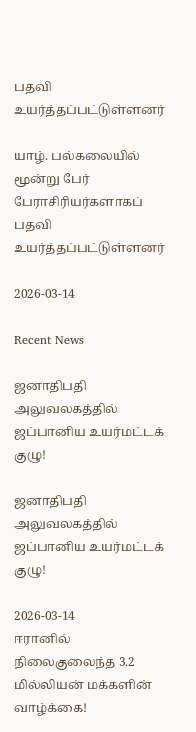பதவி உயர்த்தப்பட்டுள்ளனர்

யாழ். பல்கலையில் மூன்று பேர் பேராசிரியர்களாகப் பதவி உயர்த்தப்பட்டுள்ளனர்

2026-03-14

Recent News

ஜனாதிபதி அலுவலகத்தில் ஜப்பானிய உயர்மட்டக் குழு!

ஜனாதிபதி அலுவலகத்தில் ஜப்பானிய உயர்மட்டக் குழு!

2026-03-14
ஈரானில் நிலைகுலைந்த 3.2 மில்லியன் மக்களின் வாழ்க்கை!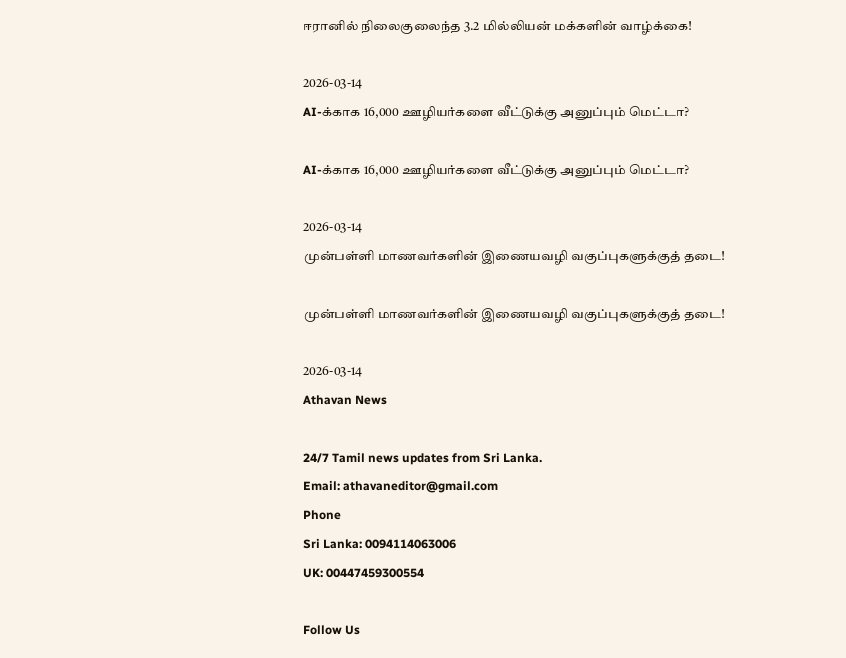ஈரானில் நிலைகுலைந்த 3.2 மில்லியன் மக்களின் வாழ்க்கை!

2026-03-14
AI-க்காக 16,000 ஊழியர்களை வீட்டுக்கு அனுப்பும் மெட்டா?

AI-க்காக 16,000 ஊழியர்களை வீட்டுக்கு அனுப்பும் மெட்டா?

2026-03-14
முன்பள்ளி மாணவர்களின் இணையவழி வகுப்புகளுக்குத் தடை!

முன்பள்ளி மாணவர்களின் இணையவழி வகுப்புகளுக்குத் தடை!

2026-03-14
Athavan News

24/7 Tamil news updates from Sri Lanka.
Email: athavaneditor@gmail.com
Phone
Sri Lanka: 0094114063006
UK: 00447459300554

Follow Us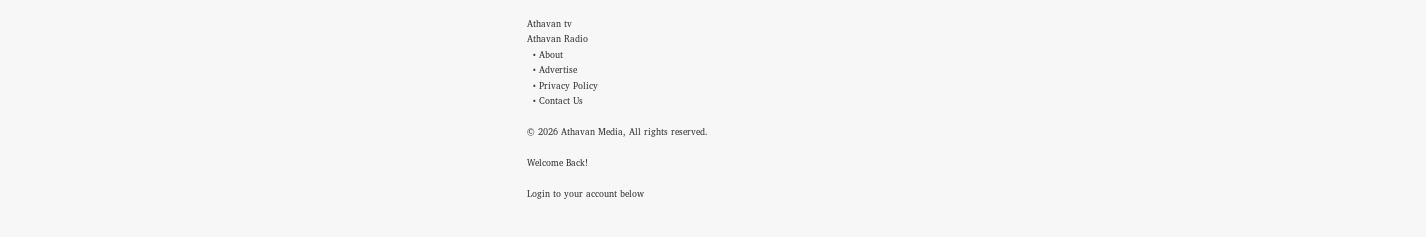Athavan tv
Athavan Radio
  • About
  • Advertise
  • Privacy Policy
  • Contact Us

© 2026 Athavan Media, All rights reserved.

Welcome Back!

Login to your account below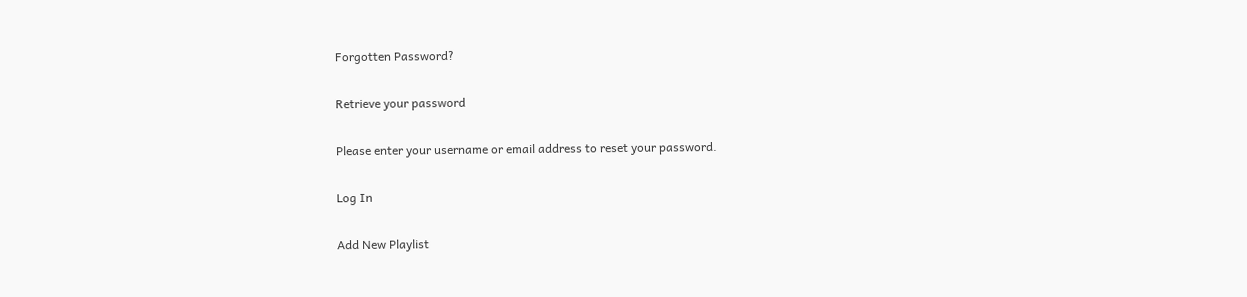Forgotten Password?

Retrieve your password

Please enter your username or email address to reset your password.

Log In

Add New Playlist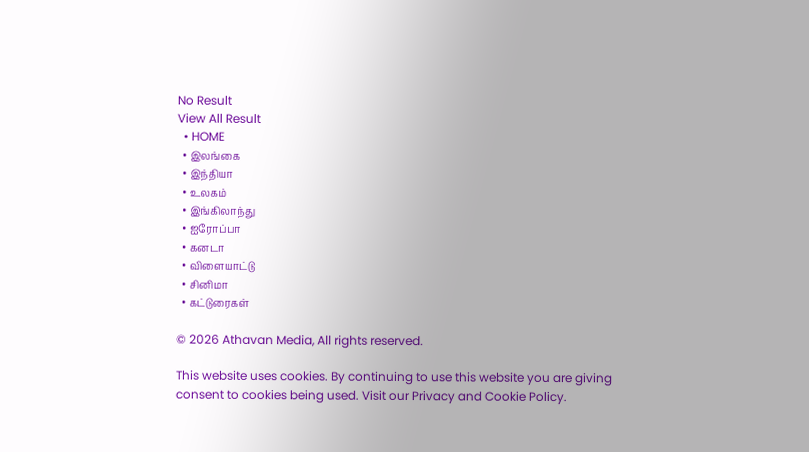No Result
View All Result
  • HOME
  • இலங்கை
  • இந்தியா
  • உலகம்
  • இங்கிலாந்து
  • ஐரோப்பா
  • கனடா
  • விளையாட்டு
  • சினிமா
  • கட்டுரைகள்

© 2026 Athavan Media, All rights reserved.

This website uses cookies. By continuing to use this website you are giving consent to cookies being used. Visit our Privacy and Cookie Policy.